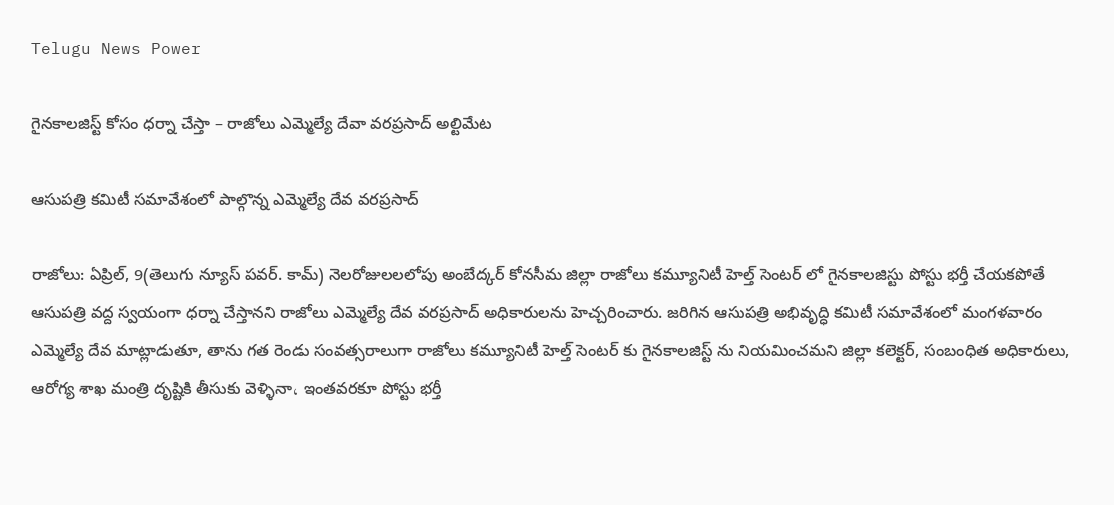Telugu News Power

గైనకాలజిస్ట్ కోసం ధర్నా చేస్తా – రాజోలు ఎమ్మెల్యే దేవా వరప్రసాద్ అల్టిమేట

ఆసుపత్రి కమిటీ సమావేశంలో పాల్గొన్న ఎమ్మెల్యే దేవ వరప్రసాద్

రాజోలు: ఏప్రిల్, 9(తెలుగు న్యూస్ పవర్. కామ్) నెలరోజులలలోపు అంబేద్కర్ కోనసీమ జిల్లా రాజోలు కమ్యూనిటీ హెల్త్ సెంటర్ లో గైనకాలజిస్టు పోస్టు భర్తీ చేయకపోతే ఆసుపత్రి వద్ద స్వయంగా ధర్నా చేస్తానని రాజోలు ఎమ్మెల్యే దేవ వరప్రసాద్ అధికారులను హెచ్చరించారు. జరిగిన ఆసుపత్రి అభివృద్ధి కమిటీ సమావేశంలో మంగళవారం ఎమ్మెల్యే దేవ మాట్లాడుతూ, తాను గత రెండు సంవత్సరాలుగా రాజోలు కమ్యూనిటీ హెల్త్ సెంటర్ కు గైనకాలజిస్ట్ ను నియమించమని జిల్లా కలెక్టర్, సంబంధిత అధికారులు, ఆరోగ్య శాఖ మంత్రి దృష్టికి తీసుకు వెళ్ళినా، ఇంతవరకూ పోస్టు భర్తీ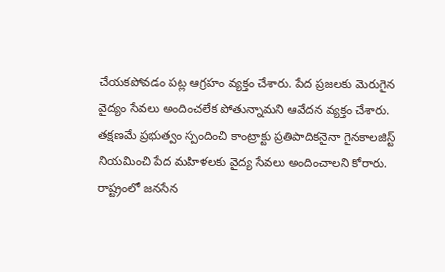చేయకపోవడం పట్ల ఆగ్రహం వ్యక్తం చేశారు. పేద ప్రజలకు మెరుగైన వైద్యం సేవలు అందించలేక పోతున్నామని ఆవేదన వ్యక్తం చేశారు. తక్షణమే ప్రభుత్వం స్పందించి కాంట్రాక్టు ప్రతిపాదికనైనా గైనకాలజిస్ట్ నియమించి పేద మహిళలకు వైద్య సేవలు అందించాలని కోరారు.
రాష్ట్రంలో జనసేన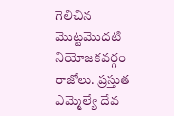గెలిచిన మొట్టమొదటి నియోజకవర్గం రాజోలు. ప్రస్తుత ఎమ్మెల్యే దేవ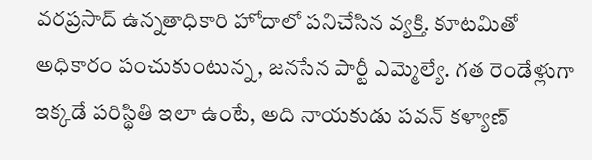వరప్రసాద్ ఉన్నతాధికారి హోదాలో పనిచేసిన వ్యక్తి. కూటమితో అధికారం పంచుకుంటున్న, జనసేన పార్టీ ఎమ్మెల్యే. గత రెండేళ్లుగా ఇక్కడే పరిస్థితి ఇలా ఉంటే, అది నాయకుడు పవన్ కళ్యాణ్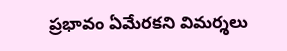ప్రభావం ఏమేరకని విమర్శలు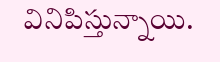వినిపిస్తున్నాయి.